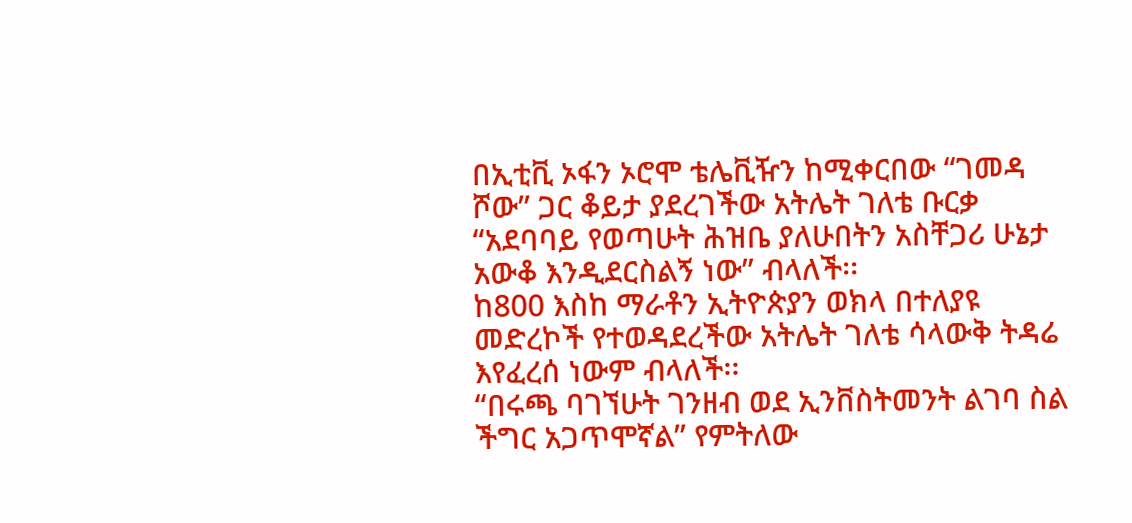በኢቲቪ ኦፋን ኦሮሞ ቴሌቪዥን ከሚቀርበው “ገመዳ ሾው” ጋር ቆይታ ያደረገችው አትሌት ገለቴ ቡርቃ “አደባባይ የወጣሁት ሕዝቤ ያለሁበትን አስቸጋሪ ሁኔታ አውቆ እንዲደርስልኝ ነው” ብላለች፡፡
ከ800 እስከ ማራቶን ኢትዮጵያን ወክላ በተለያዩ መድረኮች የተወዳደረችው አትሌት ገለቴ ሳላውቅ ትዳሬ እየፈረሰ ነውም ብላለች፡፡
“በሩጫ ባገኘሁት ገንዘብ ወደ ኢንቨስትመንት ልገባ ስል ችግር አጋጥሞኛል” የምትለው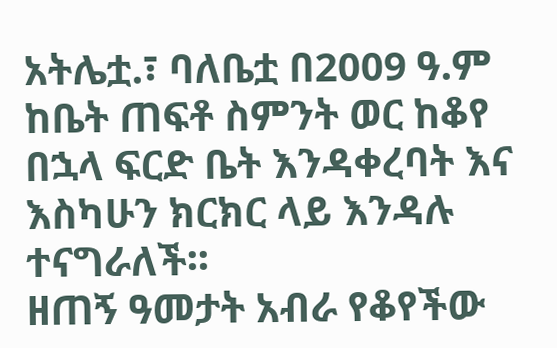አትሌቷ.፣ ባለቤቷ በ2009 ዓ.ም ከቤት ጠፍቶ ስምንት ወር ከቆየ በኋላ ፍርድ ቤት እንዳቀረባት እና እስካሁን ክርክር ላይ እንዳሉ ተናግራለች፡፡
ዘጠኝ ዓመታት አብራ የቆየችው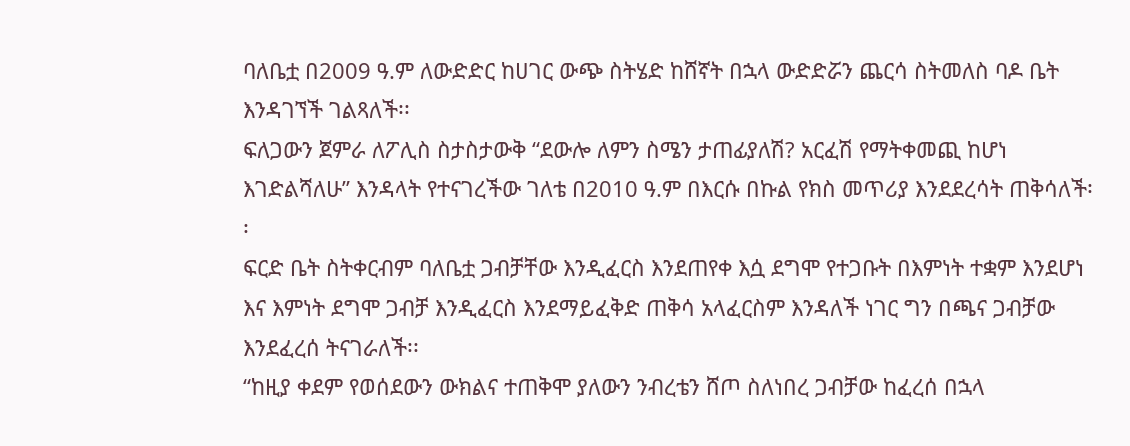ባለቤቷ በ2009 ዓ.ም ለውድድር ከሀገር ውጭ ስትሄድ ከሸኛት በኋላ ውድድሯን ጨርሳ ስትመለስ ባዶ ቤት እንዳገኘች ገልጻለች፡፡
ፍለጋውን ጀምራ ለፖሊስ ስታስታውቅ “ደውሎ ለምን ስሜን ታጠፊያለሽ? አርፈሽ የማትቀመጪ ከሆነ እገድልሻለሁ” እንዳላት የተናገረችው ገለቴ በ2010 ዓ.ም በእርሱ በኩል የክስ መጥሪያ እንደደረሳት ጠቅሳለች፡፡
ፍርድ ቤት ስትቀርብም ባለቤቷ ጋብቻቸው እንዲፈርስ እንደጠየቀ እሷ ደግሞ የተጋቡት በእምነት ተቋም እንደሆነ እና እምነት ደግሞ ጋብቻ እንዲፈርስ እንደማይፈቅድ ጠቅሳ አላፈርስም እንዳለች ነገር ግን በጫና ጋብቻው እንደፈረሰ ትናገራለች፡፡
“ከዚያ ቀደም የወሰደውን ውክልና ተጠቅሞ ያለውን ንብረቴን ሸጦ ስለነበረ ጋብቻው ከፈረሰ በኋላ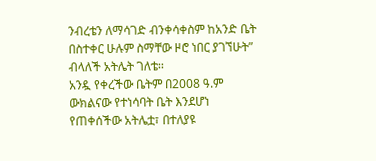ንብረቴን ለማሳገድ ብንቀሳቀስም ከአንድ ቤት በስተቀር ሁሉም ስማቸው ዞሮ ነበር ያገኘሁት” ብላለች አትሌት ገለቴ፡፡
አንዷ የቀረችው ቤትም በ2008 ዓ.ም ውክልናው የተነሳባት ቤት እንደሆነ የጠቀሰችው አትሌቷ፣ በተለያዩ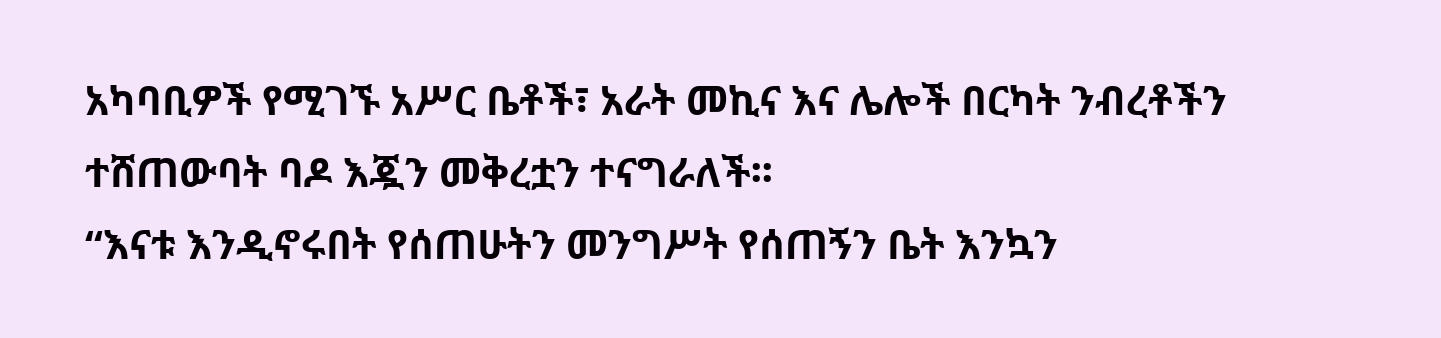አካባቢዎች የሚገኙ አሥር ቤቶች፣ አራት መኪና እና ሌሎች በርካት ንብረቶችን ተሸጠውባት ባዶ እጇን መቅረቷን ተናግራለች፡፡
“እናቱ እንዲኖሩበት የሰጠሁትን መንግሥት የሰጠኝን ቤት እንኳን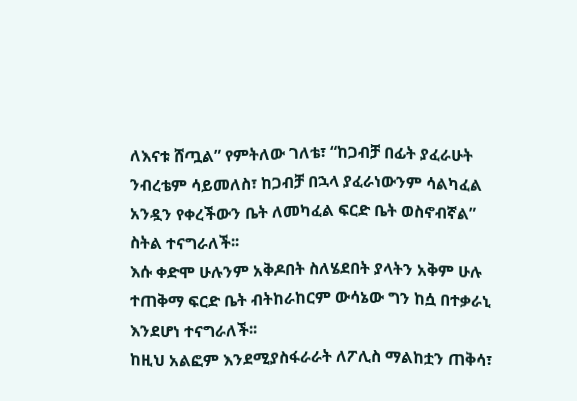ለእናቱ ሸጧል” የምትለው ገለቴ፣ “ከጋብቻ በፊት ያፈራሁት ንብረቴም ሳይመለስ፣ ከጋብቻ በኋላ ያፈራነውንም ሳልካፈል አንዷን የቀረችውን ቤት ለመካፈል ፍርድ ቤት ወስኖብኛል” ስትል ተናግራለች፡፡
እሱ ቀድሞ ሁሉንም አቅዶበት ስለሄደበት ያላትን አቅም ሁሉ ተጠቅማ ፍርድ ቤት ብትከራከርም ውሳኔው ግን ከሷ በተቃራኒ እንደሆነ ተናግራለች፡፡
ከዚህ አልፎም እንደሚያስፋራራት ለፖሊስ ማልከቷን ጠቅሳ፣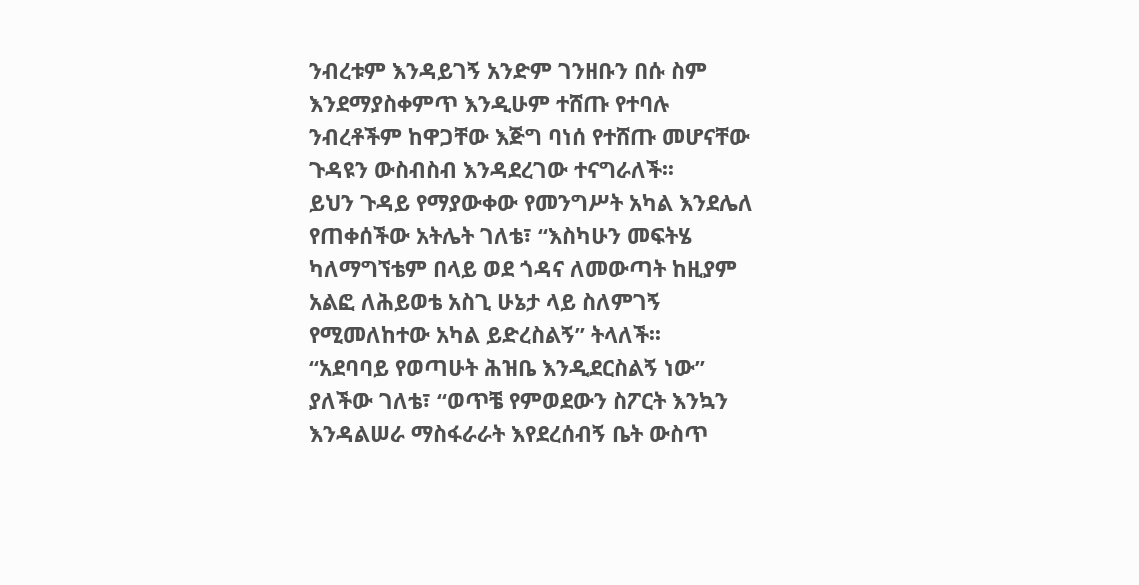ንብረቱም እንዳይገኝ አንድም ገንዘቡን በሱ ስም እንደማያስቀምጥ እንዲሁም ተሸጡ የተባሉ ንብረቶችም ከዋጋቸው እጅግ ባነሰ የተሸጡ መሆናቸው ጉዳዩን ውስብስብ እንዳደረገው ተናግራለች፡፡
ይህን ጉዳይ የማያውቀው የመንግሥት አካል እንደሌለ የጠቀሰችው አትሌት ገለቴ፣ “እስካሁን መፍትሄ ካለማግኘቴም በላይ ወደ ጎዳና ለመውጣት ከዚያም አልፎ ለሕይወቴ አስጊ ሁኔታ ላይ ስለምገኝ የሚመለከተው አካል ይድረስልኝ” ትላለች፡፡
“አደባባይ የወጣሁት ሕዝቤ እንዲደርስልኝ ነው” ያለችው ገለቴ፣ “ወጥቼ የምወደውን ስፖርት እንኳን እንዳልሠራ ማስፋራራት እየደረሰብኝ ቤት ውስጥ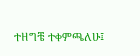ተዘግቼ ተቀምጫለሁ፤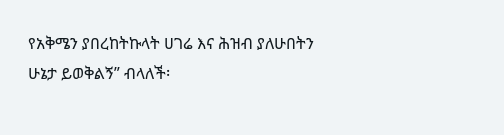የአቅሜን ያበረከትኩላት ሀገሬ እና ሕዝብ ያለሁበትን ሁኔታ ይወቅልኝ” ብላለች፡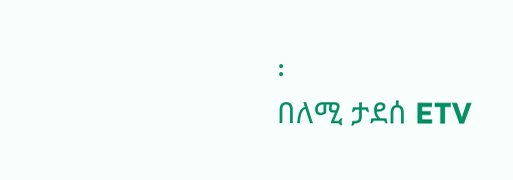፡
በለሚ ታደሰ ETV